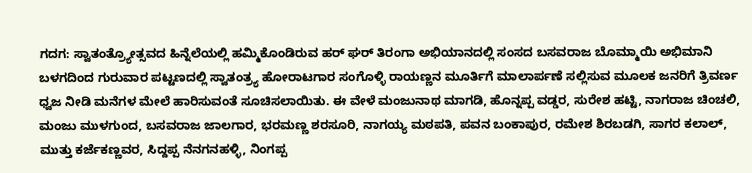ಗದಗ: ಸ್ವಾತಂತ್ರ್ಯೋತ್ಸವದ ಹಿನ್ನೆಲೆಯಲ್ಲಿ ಹಮ್ಮಿಕೊಂಡಿರುವ ಹರ್ ಘರ್ ತಿರಂಗಾ ಅಭಿಯಾನದಲ್ಲಿ ಸಂಸದ ಬಸವರಾಜ ಬೊಮ್ಮಾಯಿ ಅಭಿಮಾನಿ ಬಳಗದಿಂದ ಗುರುವಾರ ಪಟ್ಟಣದಲ್ಲಿ ಸ್ವಾತಂತ್ರ್ಯ ಹೋರಾಟಗಾರ ಸಂಗೊಳ್ಳಿ ರಾಯಣ್ಣನ ಮೂರ್ತಿಗೆ ಮಾಲಾರ್ಪಣೆ ಸಲ್ಲಿಸುವ ಮೂಲಕ ಜನರಿಗೆ ತ್ರಿವರ್ಣ ಧ್ವಜ ನೀಡಿ ಮನೆಗಳ ಮೇಲೆ ಹಾರಿಸುವಂತೆ ಸೂಚಿಸಲಾಯಿತು. ಈ ವೇಳೆ ಮಂಜುನಾಥ ಮಾಗಡಿ, ಹೊನ್ನಪ್ಪ ವಡ್ಡರ, ಸುರೇಶ ಹಟ್ಟಿ, ನಾಗರಾಜ ಚಿಂಚಲಿ, ಮಂಜು ಮುಳಗುಂದ, ಬಸವರಾಜ ಜಾಲಗಾರ, ಭರಮಣ್ಣ ಶರಸೂರಿ, ನಾಗಯ್ಯ ಮಠಪತಿ, ಪವನ ಬಂಕಾಪುರ, ರಮೇಶ ಶಿರಬಡಗಿ, ಸಾಗರ ಕಲಾಲ್, ಮುತ್ತು ಕರ್ಜೆಕಣ್ಣವರ, ಸಿದ್ದಪ್ಪ ನೆನಗನಹಳ್ಳಿ, ನಿಂಗಪ್ಪ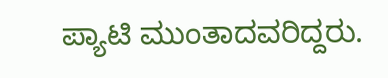ಪ್ಯಾಟಿ ಮುಂತಾದವರಿದ್ದರು.